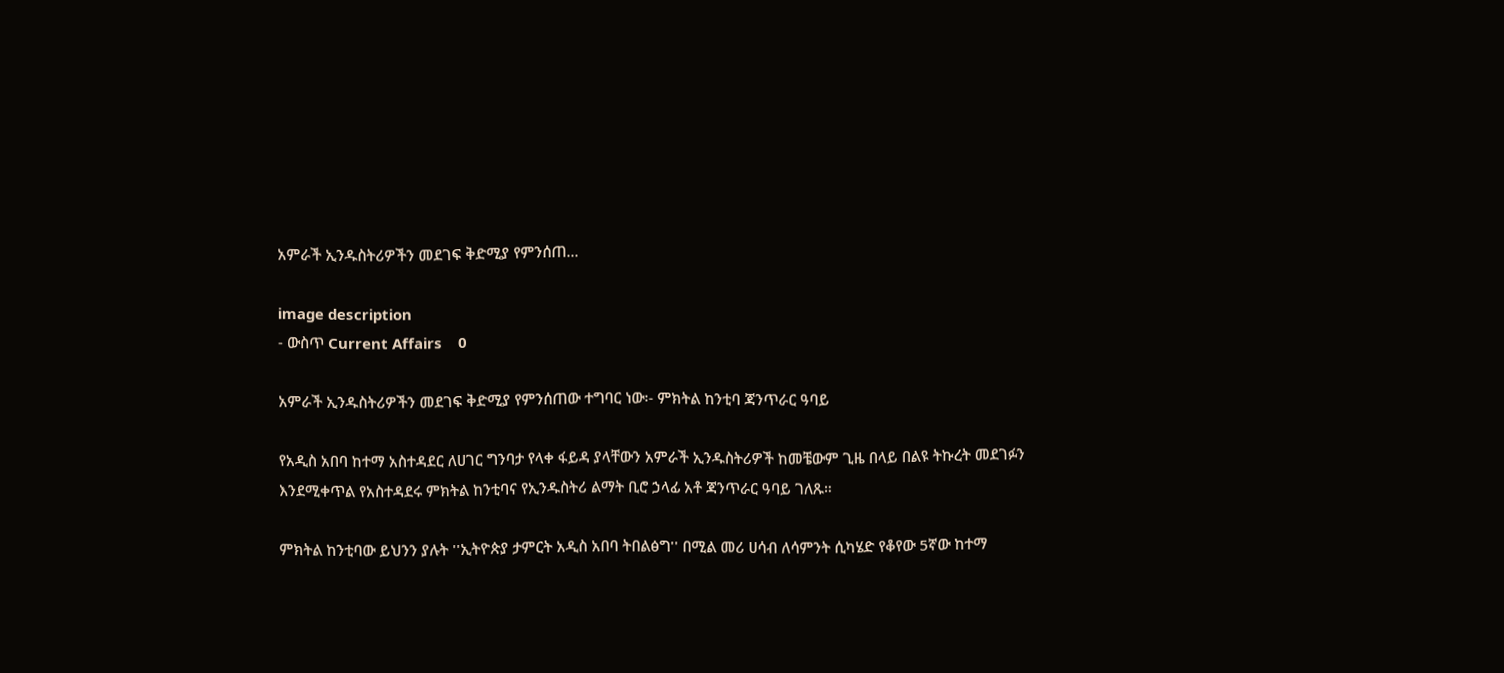አምራች ኢንዱስትሪዎችን መደገፍ ቅድሚያ የምንሰጠ...

image description
- ውስጥ Current Affairs    0

አምራች ኢንዱስትሪዎችን መደገፍ ቅድሚያ የምንሰጠው ተግባር ነው፡- ምክትል ከንቲባ ጃንጥራር ዓባይ

የአዲስ አበባ ከተማ አስተዳደር ለሀገር ግንባታ የላቀ ፋይዳ ያላቸውን አምራች ኢንዱስትሪዎች ከመቼውም ጊዜ በላይ በልዩ ትኩረት መደገፉን እንደሚቀጥል የአስተዳደሩ ምክትል ከንቲባና የኢንዱስትሪ ልማት ቢሮ ኃላፊ አቶ ጃንጥራር ዓባይ ገለጹ።

ምክትል ከንቲባው ይህንን ያሉት ''ኢትዮጵያ ታምርት አዲስ አበባ ትበልፅግ'' በሚል መሪ ሀሳብ ለሳምንት ሲካሄድ የቆየው 5ኛው ከተማ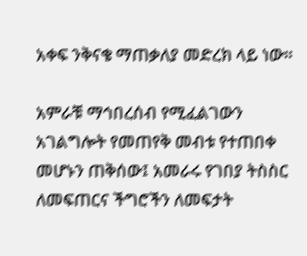አቀፍ ንቅናቄ ማጠቃለያ መድረክ ላይ ነው።

አምራቹ ማኅበረሰብ የሚፈልገውን አገልግሎት የመጠየቅ መብቱ የተጠበቀ መሆኑን ጠቅሰው፤ አመራሩ የገበያ ትስስር ለመፍጠርና ችግሮችን ለመፍታት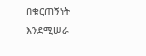በቁርጠኝነት እንደሚሠራ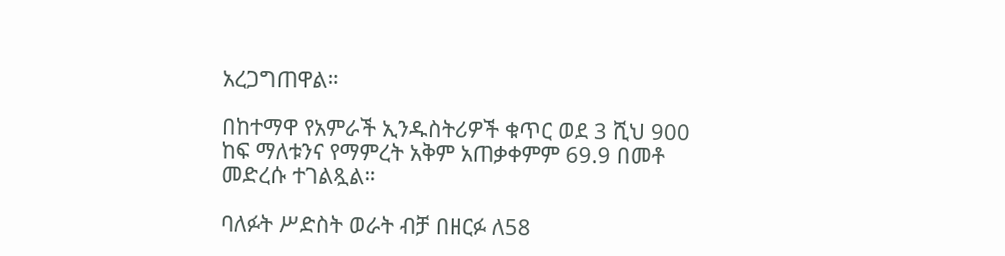አረጋግጠዋል።

በከተማዋ የአምራች ኢንዱስትሪዎች ቁጥር ወደ 3 ሺህ 900 ከፍ ማለቱንና የማምረት አቅም አጠቃቀምም 69.9 በመቶ መድረሱ ተገልጿል።

ባለፉት ሥድስት ወራት ብቻ በዘርፉ ለ58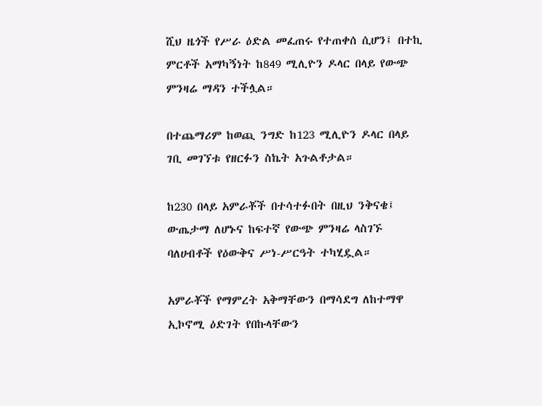ሺህ ዜጎች የሥራ ዕድል መፈጠሩ የተጠቀሰ ሲሆን፤ በተኪ ምርቶች አማካኝነት ከ849 ሚሊዮን ዶላር በላይ የውጭ ምንዛሬ ማዳን ተችሏል።

በተጨማሪም ከወጪ ንግድ ከ123 ሚሊዮን ዶላር በላይ ገቢ መገኘቱ የዘርፉን ስኬት አጉልቶታል።

ከ230 በላይ አምራቾች በተሳተፉበት በዚህ ንቅናቄ፤ ውጤታማ ለሆኑና ከፍተኛ የውጭ ምንዛሬ ላስገኙ ባለሀብቶች የዕውቅና ሥነ-ሥርዓት ተካሂዷል።

አምራቾች የማምረት አቅማቸውን በማሳደግ ለከተማዋ ኢኮኖሚ ዕድገት የበኩላቸውን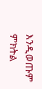እንዲወጡም ምክትል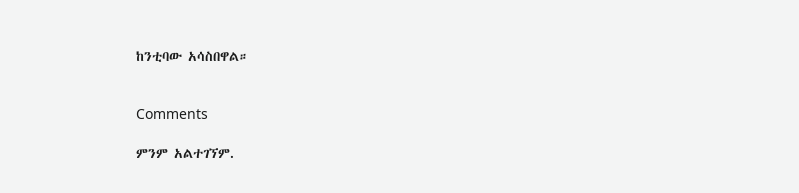ከንቲባው አሳስበዋል።


Comments

ምንም አልተገኘም.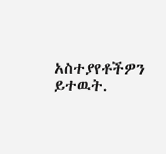አስተያየቶችዎን ይተዉት.